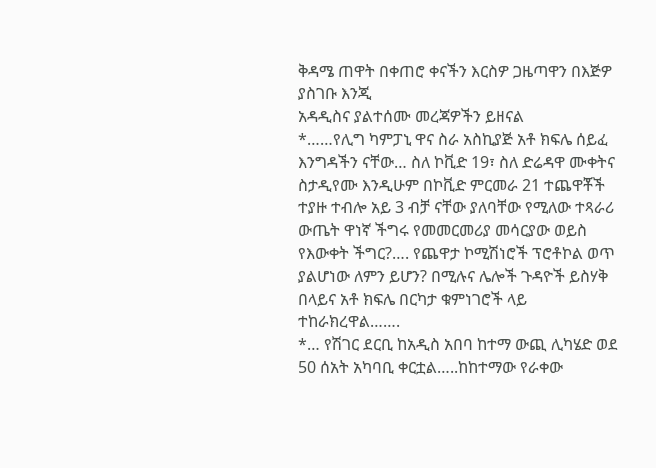ቅዳሜ ጠዋት በቀጠሮ ቀናችን እርስዎ ጋዜጣዋን በእጅዎ ያስገቡ እንጂ
አዳዲስና ያልተሰሙ መረጃዎችን ይዘናል
*……የሊግ ካምፓኒ ዋና ስራ አስኪያጅ አቶ ክፍሌ ሰይፈ እንግዳችን ናቸው… ስለ ኮቪድ 19፣ ስለ ድሬዳዋ ሙቀትና ስታዲየሙ እንዲሁም በኮቪድ ምርመራ 21 ተጨዋቾች ተያዙ ተብሎ አይ 3 ብቻ ናቸው ያለባቸው የሚለው ተጻራሪ ውጤት ዋነኛ ችግሩ የመመርመሪያ መሳርያው ወይስ የእውቀት ችግር?…. የጨዋታ ኮሚሽነሮች ፕሮቶኮል ወጥ ያልሆነው ለምን ይሆን? በሚሉና ሌሎች ጉዳዮች ይስሃቅ በላይና አቶ ክፍሌ በርካታ ቁምነገሮች ላይ ተከራክረዋል…….
*… የሽገር ደርቢ ከአዲስ አበባ ከተማ ውጪ ሊካሄድ ወደ 50 ሰአት አካባቢ ቀርቷል…..ከከተማው የራቀው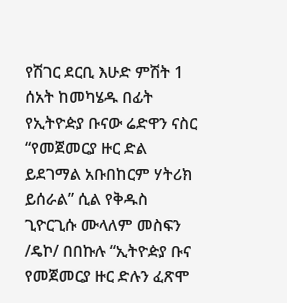የሽገር ደርቢ እሁድ ምሽት 1 ሰአት ከመካሄዱ በፊት የኢትዮዽያ ቡናው ሬድዋን ናስር “የመጀመርያ ዙር ድል ይደገማል አቡበከርም ሃትሪክ ይሰራል” ሲል የቅዱስ ጊዮርጊሱ ሙላለም መስፍን
/ዴኮ/ በበኩሉ “ኢትዮዽያ ቡና የመጀመርያ ዙር ድሉን ፈጽሞ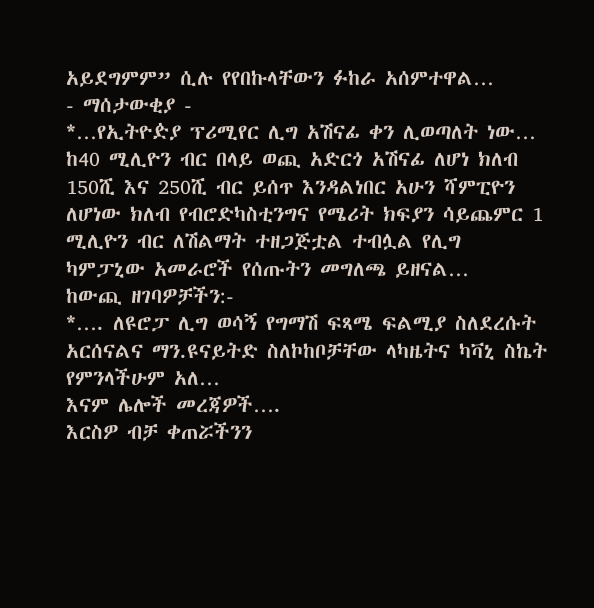አይደግምም” ሲሉ የየበኩላቸውን ፉከራ አሰምተዋል…
- ማሰታውቂያ -
*…የኢትዮዽያ ፕሪሚየር ሊግ አሽናፊ ቀን ሊወጣለት ነው… ከ40 ሚሊዮን ብር በላይ ወጪ አድርጎ አሽናፊ ለሆነ ክለብ 150ሺ እና 250ሺ ብር ይሰጥ እንዳልነበር አሁን ሻምፒዮን ለሆነው ክለብ የብሮድካስቲንግና የሜሪት ክፍያን ሳይጨምር 1 ሚሊዮን ብር ለሽልማት ተዘጋጅቷል ተብሏል የሊግ ካምፓኒው አመራሮች የሰጡትን መግለጫ ይዘናል…
ከውጪ ዘገባዎቻችን:-
*…. ለዩሮፓ ሊግ ወሳኝ የግማሽ ፍጻሜ ፍልሚያ ስለደረሱት አርሰናልና ማን.ዩናይትድ ስለኮከቦቻቸው ላካዜትና ካቫኒ ስኬት የምንላችሁም አለ…
እናም ሌሎች መረጃዎች….
እርስዎ ብቻ ቀጠሯችንን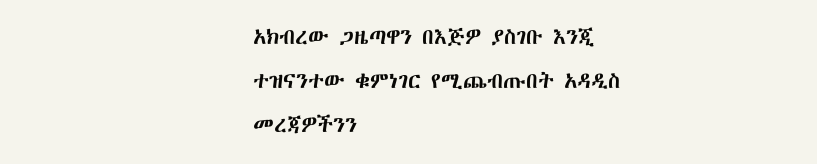አክብረው ጋዜጣዋን በእጅዎ ያስገቡ እንጂ ተዝናንተው ቁምነገር የሚጨብጡበት አዳዲስ መረጃዎችንን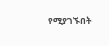የሚያገኙበት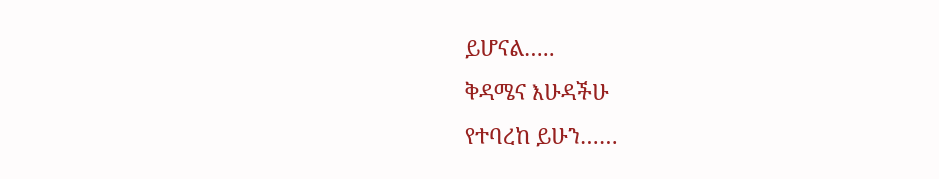ይሆናል…..
ቅዳሜና እሁዳችሁ
የተባረከ ይሁን……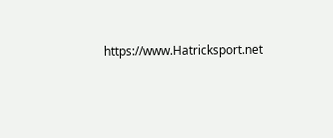https://www.Hatricksport.net